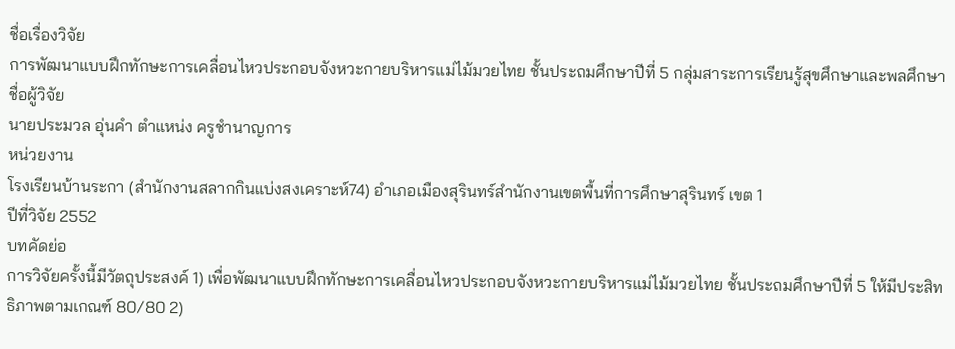ชื่อเรื่องวิจัย
การพัฒนาแบบฝึกทักษะการเคลื่อนไหวประกอบจังหวะกายบริหารแม่ไม้มวยไทย ชั้นประถมศึกษาปีที่ 5 กลุ่มสาระการเรียนรู้สุขศึกษาและพลศึกษา
ชื่อผู้วิจัย
นายประมวล อุ่นคำ ตำแหน่ง ครูชำนาญการ
หน่วยงาน
โรงเรียนบ้านระกา (สำนักงานสลากกินแบ่งสงเคราะห์74) อำเภอเมืองสุรินทร์สำนักงานเขตพื้นที่การศึกษาสุรินทร์ เขต 1
ปีที่วิจัย 2552
บทคัดย่อ
การวิจัยครั้งนี้มีวัตถุประสงค์ 1) เพื่อพัฒนาแบบฝึกทักษะการเคลื่อนไหวประกอบจังหวะกายบริหารแม่ไม้มวยไทย ชั้นประถมศึกษาปีที่ 5 ให้มีประสิทธิภาพตามเกณฑ์ 80/80 2)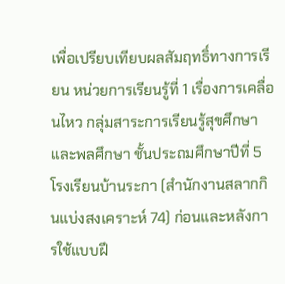เพื่อเปรียบเทียบผลสัมฤทธิ์ทางการเรียน หน่วยการเรียนรู้ที่ 1 เรื่องการเคลื่อนไหว กลุ่มสาระการเรียนรู้สุขศึกษาและพลศึกษา ชั้นประถมศึกษาปีที่ 5 โรงเรียนบ้านระกา (สำนักงานสลากกินแบ่งสงเคราะห์ 74) ก่อนและหลังการใช้แบบฝึ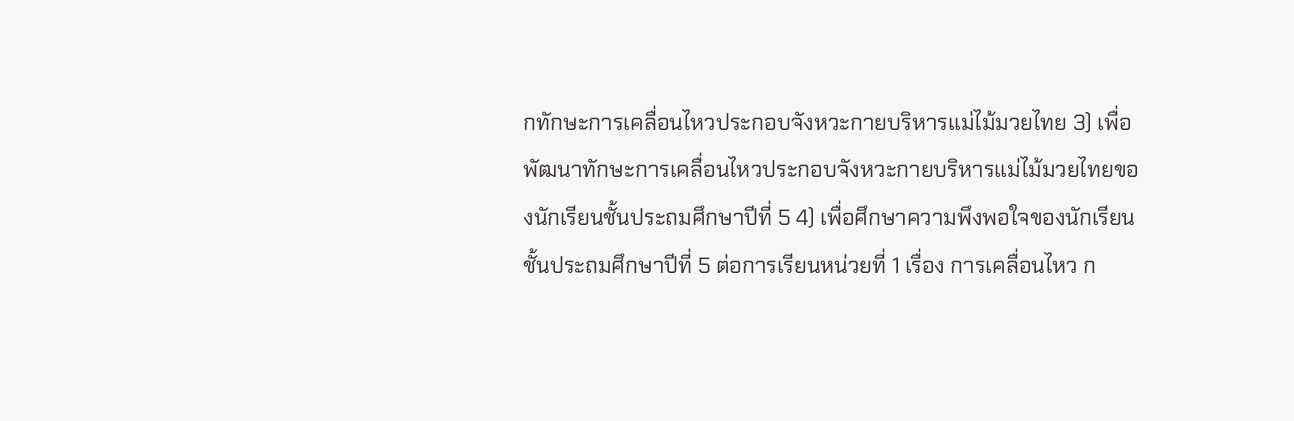กทักษะการเคลื่อนไหวประกอบจังหวะกายบริหารแม่ไม้มวยไทย 3) เพื่อพัฒนาทักษะการเคลื่อนไหวประกอบจังหวะกายบริหารแม่ไม้มวยไทยของนักเรียนชั้นประถมศึกษาปีที่ 5 4) เพื่อศึกษาความพึงพอใจของนักเรียนชั้นประถมศึกษาปีที่ 5 ต่อการเรียนหน่วยที่ 1 เรื่อง การเคลื่อนไหว ก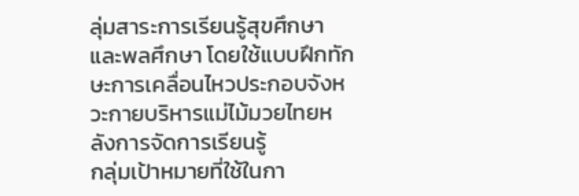ลุ่มสาระการเรียนรู้สุขศึกษาและพลศึกษา โดยใช้แบบฝึกทักษะการเคลื่อนไหวประกอบจังหวะกายบริหารแม่ไม้มวยไทยหลังการจัดการเรียนรู้
กลุ่มเป้าหมายที่ใช้ในกา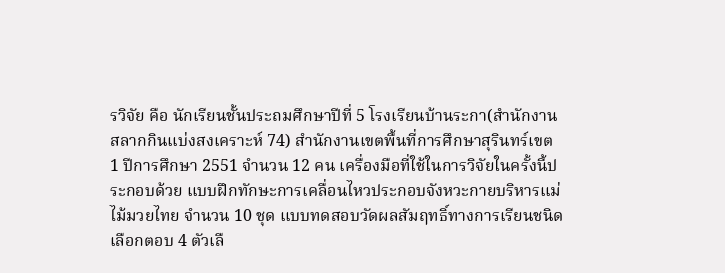รวิจัย คือ นักเรียนชั้นประถมศึกษาปีที่ 5 โรงเรียนบ้านระกา(สำนักงานสลากกินแบ่งสงเคราะห์ 74) สำนักงานเขตพื้นที่การศึกษาสุรินทร์เขต 1 ปีการศึกษา 2551 จำนวน 12 คน เครื่องมือที่ใช้ในการวิจัยในครั้งนี้ประกอบด้วย แบบฝึกทักษะการเคลื่อนไหวประกอบจังหวะกายบริหารแม่ไม้มวยไทย จำนวน 10 ชุด แบบทดสอบวัดผลสัมฤทธิ์ทางการเรียนชนิดเลือกตอบ 4 ตัวเลื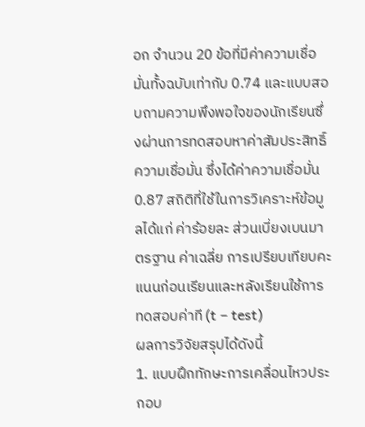อก จำนวน 20 ข้อที่มีค่าความเชื่อมั่นทั้งฉบับเท่ากับ 0.74 และแบบสอบถามความพึงพอใจของนักเรียนซึ่งผ่านการทดสอบหาค่าสัมประสิทธิ์ความเชื่อมั่น ซึ่งได้ค่าความเชื่อมั่น 0.87 สถิติที่ใช้ในการวิเคราะห์ข้อมูลได้แก่ ค่าร้อยละ ส่วนเบี่ยงเบนมาตรฐาน ค่าเฉลี่ย การเปรียบเทียบคะแนนก่อนเรียนและหลังเรียนใช้การทดสอบค่าที (t – test)
ผลการวิจัยสรุปได้ดังนี้
1. แบบฝึกทักษะการเคลื่อนไหวประกอบ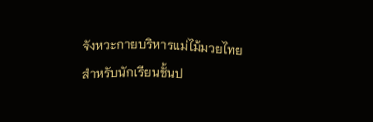จังหวะกายบริหารแม่ไม้มวยไทย สำหรับนักเรียนชั้นป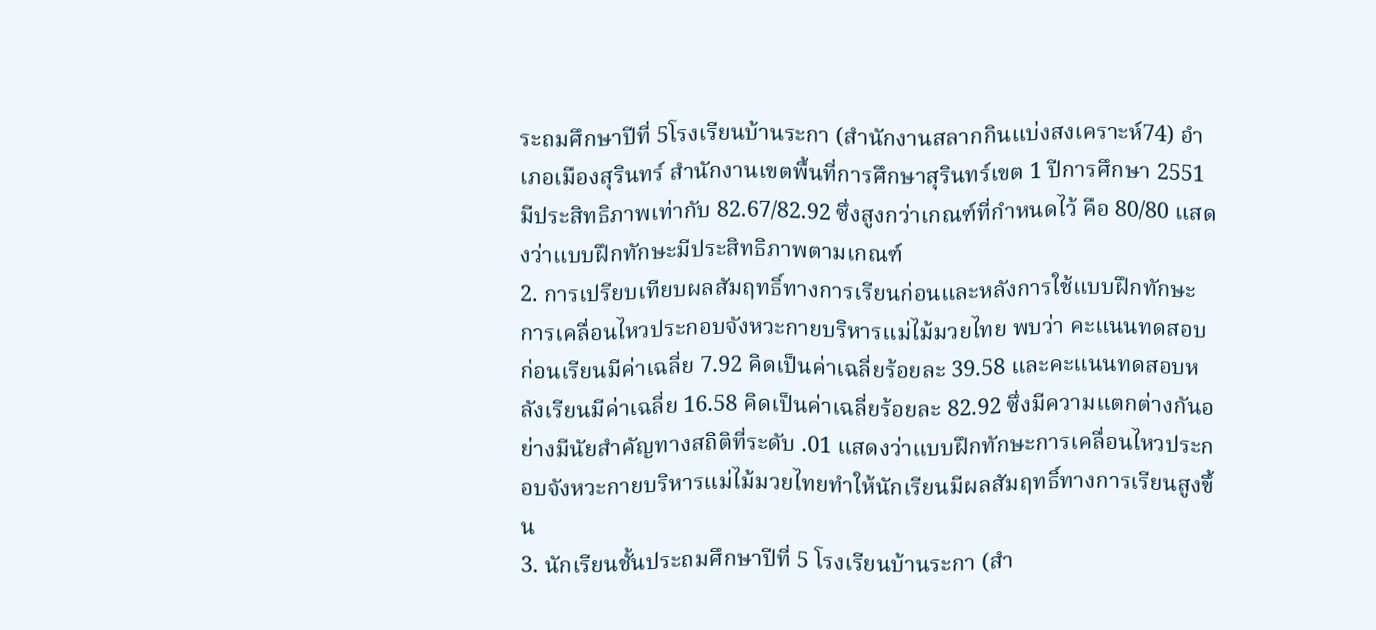ระถมศึกษาปีที่ 5โรงเรียนบ้านระกา (สำนักงานสลากกินแบ่งสงเคราะห์74) อำเภอเมืองสุรินทร์ สำนักงานเขตพื้นที่การศึกษาสุรินทร์เขต 1 ปีการศึกษา 2551 มีประสิทธิภาพเท่ากับ 82.67/82.92 ซึ่งสูงกว่าเกณฑ์ที่กำหนดไว้ คือ 80/80 แสดงว่าแบบฝึกทักษะมีประสิทธิภาพตามเกณฑ์
2. การเปรียบเทียบผลสัมฤทธิ์ทางการเรียนก่อนและหลังการใช้แบบฝึกทักษะการเคลื่อนไหวประกอบจังหวะกายบริหารแม่ไม้มวยไทย พบว่า คะแนนทดสอบก่อนเรียนมีค่าเฉลี่ย 7.92 คิดเป็นค่าเฉลี่ยร้อยละ 39.58 และคะแนนทดสอบหลังเรียนมีค่าเฉลี่ย 16.58 คิดเป็นค่าเฉลี่ยร้อยละ 82.92 ซึ่งมีความแตกต่างกันอย่างมีนัยสำคัญทางสถิติที่ระดับ .01 แสดงว่าแบบฝึกทักษะการเคลื่อนไหวประกอบจังหวะกายบริหารแม่ไม้มวยไทยทำให้นักเรียนมีผลสัมฤทธิ์ทางการเรียนสูงขึ้น
3. นักเรียนชั้นประถมศึกษาปีที่ 5 โรงเรียนบ้านระกา (สำ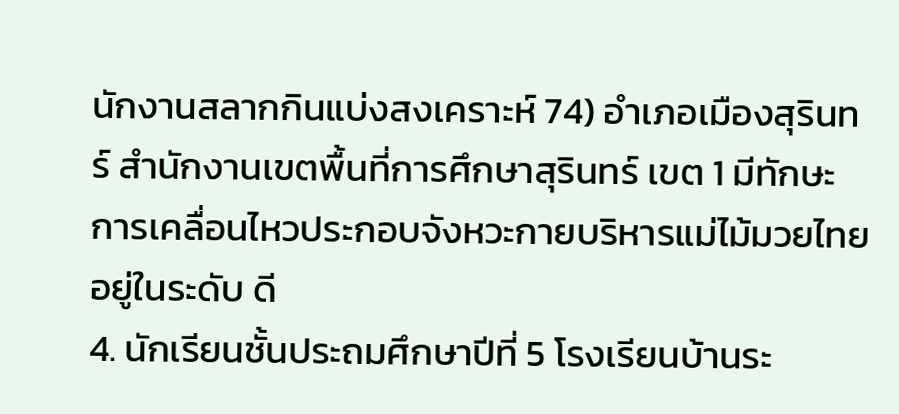นักงานสลากกินแบ่งสงเคราะห์ 74) อำเภอเมืองสุรินทร์ สำนักงานเขตพื้นที่การศึกษาสุรินทร์ เขต 1 มีทักษะการเคลื่อนไหวประกอบจังหวะกายบริหารแม่ไม้มวยไทย อยู่ในระดับ ดี
4. นักเรียนชั้นประถมศึกษาปีที่ 5 โรงเรียนบ้านระ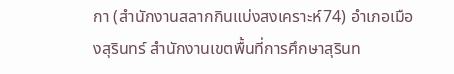กา (สำนักงานสลากกินแบ่งสงเคราะห์74) อำเภอเมืองสุรินทร์ สำนักงานเขตพื้นที่การศึกษาสุรินท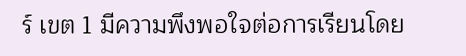ร์ เขต 1 มีความพึงพอใจต่อการเรียนโดย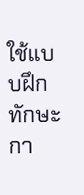ใช้แบบฝึกทักษะกา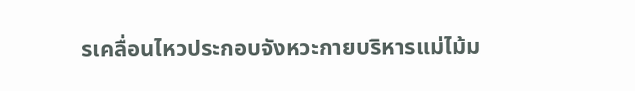รเคลื่อนไหวประกอบจังหวะกายบริหารแม่ไม้ม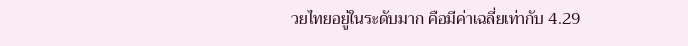วยไทยอยู่ในระดับมาก คือมีค่าเฉลี่ยเท่ากับ 4.29